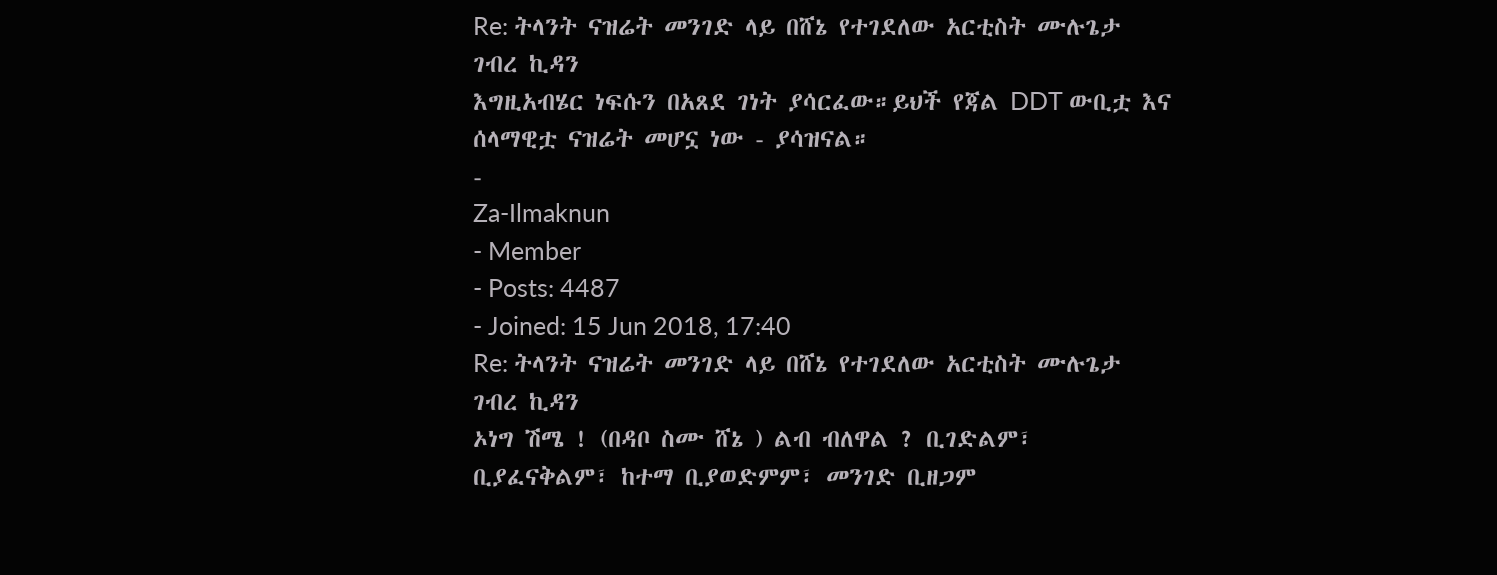Re: ትላንት ናዝሬት መንገድ ላይ በሸኔ የተገደለው አርቲስት ሙሉጌታ ገብረ ኪዳን
እግዚአብሄር ነፍሱን በአጸደ ገነት ያሳርፈው።ይህች የጃል DDT ውቢቷ እና ሰላማዊቷ ናዝሬት መሆኗ ነው - ያሳዝናል።
-
Za-Ilmaknun
- Member
- Posts: 4487
- Joined: 15 Jun 2018, 17:40
Re: ትላንት ናዝሬት መንገድ ላይ በሸኔ የተገደለው አርቲስት ሙሉጌታ ገብረ ኪዳን
ኦነግ ሽሜ ! (በዳቦ ስሙ ሸኔ ) ልብ ብለዋል ? ቢገድልም፣ ቢያፈናቅልም፣ ከተማ ቢያወድምም፣ መንገድ ቢዘጋም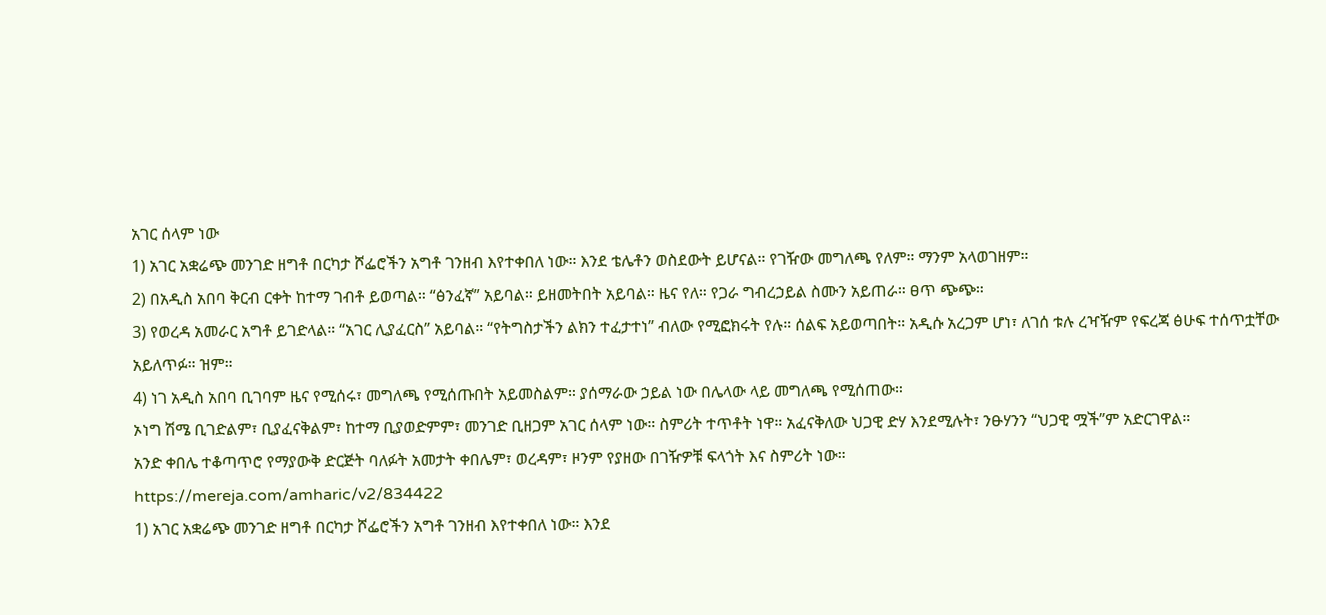አገር ሰላም ነው
1) አገር አቋሬጭ መንገድ ዘግቶ በርካታ ሾፌሮችን አግቶ ገንዘብ እየተቀበለ ነው። እንደ ቴሌቶን ወስደውት ይሆናል። የገዥው መግለጫ የለም። ማንም አላወገዘም።
2) በአዲስ አበባ ቅርብ ርቀት ከተማ ገብቶ ይወጣል። “ፅንፈኛ” አይባል። ይዘመትበት አይባል። ዜና የለ። የጋራ ግብረኃይል ስሙን አይጠራ። ፀጥ ጭጭ።
3) የወረዳ አመራር አግቶ ይገድላል። “አገር ሊያፈርስ” አይባል። “የትግስታችን ልክን ተፈታተነ” ብለው የሚፎክሩት የሉ። ሰልፍ አይወጣበት። አዲሱ አረጋም ሆነ፣ ለገሰ ቱሉ ረዣዥም የፍረጃ ፅሁፍ ተሰጥቷቸው አይለጥፉ። ዝም።
4) ነገ አዲስ አበባ ቢገባም ዜና የሚሰሩ፣ መግለጫ የሚሰጡበት አይመስልም። ያሰማራው ኃይል ነው በሌላው ላይ መግለጫ የሚሰጠው።
ኦነግ ሽሜ ቢገድልም፣ ቢያፈናቅልም፣ ከተማ ቢያወድምም፣ መንገድ ቢዘጋም አገር ሰላም ነው። ስምሪት ተጥቶት ነዋ። አፈናቅለው ህጋዊ ድሃ እንደሚሉት፣ ንፁሃንን “ህጋዊ ሟች”ም አድርገዋል።
አንድ ቀበሌ ተቆጣጥሮ የማያውቅ ድርጅት ባለፉት አመታት ቀበሌም፣ ወረዳም፣ ዞንም የያዘው በገዥዎቹ ፍላጎት እና ስምሪት ነው።
https://mereja.com/amharic/v2/834422
1) አገር አቋሬጭ መንገድ ዘግቶ በርካታ ሾፌሮችን አግቶ ገንዘብ እየተቀበለ ነው። እንደ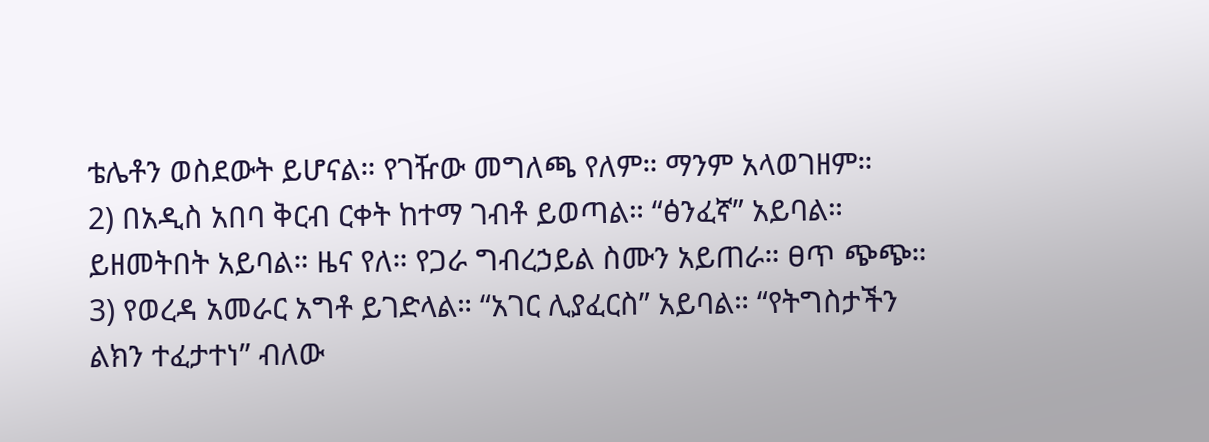ቴሌቶን ወስደውት ይሆናል። የገዥው መግለጫ የለም። ማንም አላወገዘም።
2) በአዲስ አበባ ቅርብ ርቀት ከተማ ገብቶ ይወጣል። “ፅንፈኛ” አይባል። ይዘመትበት አይባል። ዜና የለ። የጋራ ግብረኃይል ስሙን አይጠራ። ፀጥ ጭጭ።
3) የወረዳ አመራር አግቶ ይገድላል። “አገር ሊያፈርስ” አይባል። “የትግስታችን ልክን ተፈታተነ” ብለው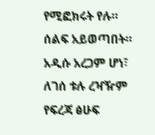የሚፎክሩት የሉ። ሰልፍ አይወጣበት። አዲሱ አረጋም ሆነ፣ ለገሰ ቱሉ ረዣዥም የፍረጃ ፅሁፍ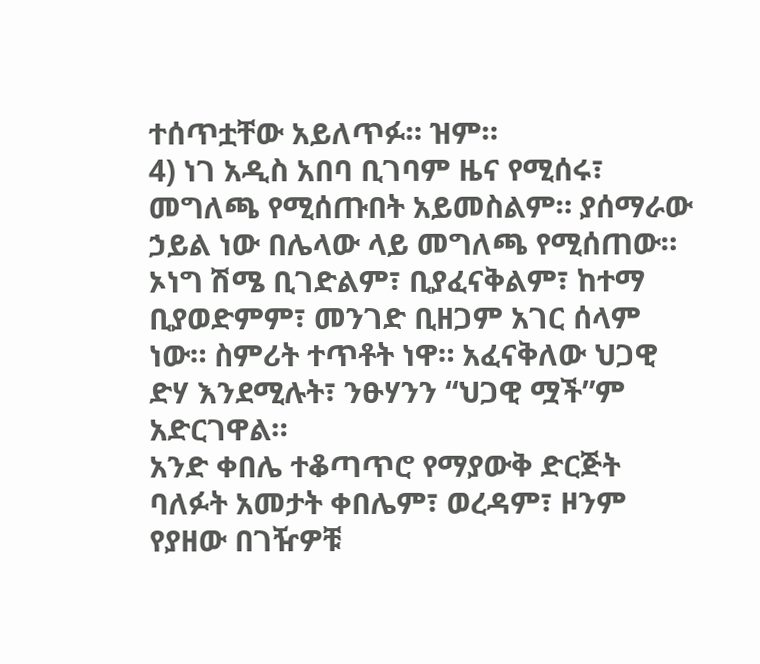ተሰጥቷቸው አይለጥፉ። ዝም።
4) ነገ አዲስ አበባ ቢገባም ዜና የሚሰሩ፣ መግለጫ የሚሰጡበት አይመስልም። ያሰማራው ኃይል ነው በሌላው ላይ መግለጫ የሚሰጠው።
ኦነግ ሽሜ ቢገድልም፣ ቢያፈናቅልም፣ ከተማ ቢያወድምም፣ መንገድ ቢዘጋም አገር ሰላም ነው። ስምሪት ተጥቶት ነዋ። አፈናቅለው ህጋዊ ድሃ እንደሚሉት፣ ንፁሃንን “ህጋዊ ሟች”ም አድርገዋል።
አንድ ቀበሌ ተቆጣጥሮ የማያውቅ ድርጅት ባለፉት አመታት ቀበሌም፣ ወረዳም፣ ዞንም የያዘው በገዥዎቹ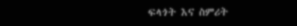ፍላጎት እና ስምሪት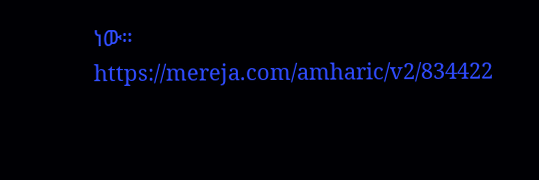ነው።
https://mereja.com/amharic/v2/834422